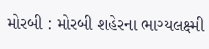મોરબી : મોરબી શહેરના ભાગ્યલક્ષ્મી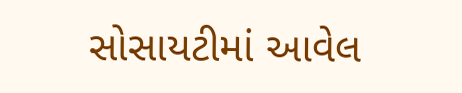સોસાયટીમાં આવેલ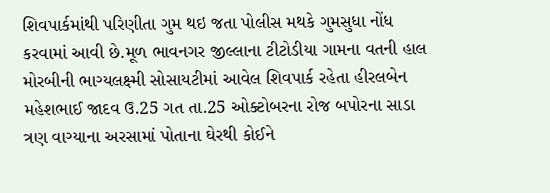શિવપાર્કમાંથી પરિણીતા ગુમ થઇ જતા પોલીસ મથકે ગુમસુધા નોંધ કરવામાં આવી છે.મૂળ ભાવનગર જીલ્લાના ટીટોડીયા ગામના વતની હાલ મોરબીની ભાગ્યલક્ષ્મી સોસાયટીમાં આવેલ શિવપાર્ક રહેતા હીરલબેન મહેશભાઈ જાદવ ઉ.25 ગત તા.25 ઓક્ટોબરના રોજ બપોરના સાડા ત્રણ વાગ્યાના અરસામાં પોતાના ઘેરથી કોઈને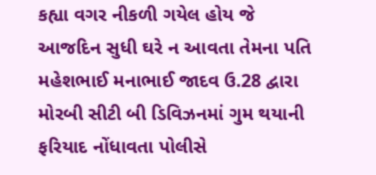કહ્યા વગર નીકળી ગયેલ હોય જે આજદિન સુધી ઘરે ન આવતા તેમના પતિ મહેશભાઈ મનાભાઈ જાદવ ઉ.28 દ્વારા મોરબી સીટી બી ડિવિઝનમાં ગુમ થયાની ફરિયાદ નોંધાવતા પોલીસે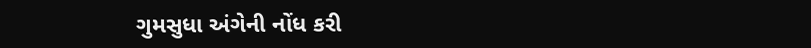ગુમસુધા અંગેની નોંધ કરી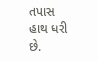તપાસ હાથ ધરી છે.